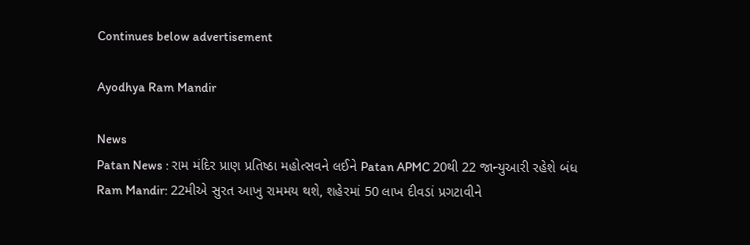Continues below advertisement

Ayodhya Ram Mandir

News
Patan News : રામ મંદિર પ્રાણ પ્રતિષ્ઠા મહોત્સવને લઈને Patan APMC 20થી 22 જાન્યુઆરી રહેશે બંધ
Ram Mandir: 22મીએ સુરત આખુ રામમય થશે, શહેરમાં 50 લાખ દીવડાં પ્રગટાવીને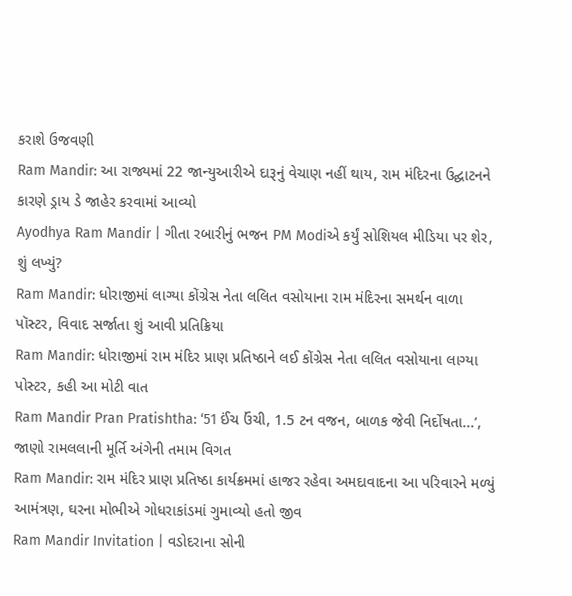કરાશે ઉજવણી
Ram Mandir: આ રાજ્યમાં 22 જાન્યુઆરીએ દારૂનું વેચાણ નહીં થાય, રામ મંદિરના ઉદ્ઘાટનને કારણે ડ્રાય ડે જાહેર કરવામાં આવ્યો
Ayodhya Ram Mandir | ગીતા રબારીનું ભજન PM Modiએ કર્યું સોશિયલ મીડિયા પર શેર, શું લખ્યું?
Ram Mandir: ધોરાજીમાં લાગ્યા કોંગ્રેસ નેતા લલિત વસોયાના રામ મંદિરના સમર્થન વાળા પૉસ્ટર, વિવાદ સર્જાતા શું આવી પ્રતિક્રિયા
Ram Mandir: ધોરાજીમાં રામ મંદિર પ્રાણ પ્રતિષ્ઠાને લઈ કોંગ્રેસ નેતા લલિત વસોયાના લાગ્યા પોસ્ટર, કહી આ મોટી વાત
Ram Mandir Pran Pratishtha: ‘51 ઈંચ ઉંચી, 1.5 ટન વજન, બાળક જેવી નિર્દોષતા...’, જાણો રામલલાની મૂર્તિ અંગેની તમામ વિગત
Ram Mandir: રામ મંદિર પ્રાણ પ્રતિષ્ઠા કાર્યક્રમમાં હાજર રહેવા અમદાવાદના આ પરિવારને મળ્યું આમંત્રણ, ઘરના મોભીએ ગોધરાકાંડમાં ગુમાવ્યો હતો જીવ
Ram Mandir Invitation | વડોદરાના સોની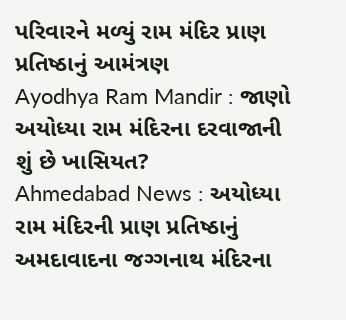પરિવારને મળ્યું રામ મંદિર પ્રાણ પ્રતિષ્ઠાનું આમંત્રણ
Ayodhya Ram Mandir : જાણો અયોધ્યા રામ મંદિરના દરવાજાની શું છે ખાસિયત?
Ahmedabad News : અયોધ્યા રામ મંદિરની પ્રાણ પ્રતિષ્ઠાનું અમદાવાદના જગ્ગનાથ મંદિરના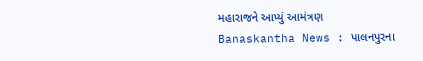મહારાજને આપ્યું આમંત્રણ
Banaskantha News : પાલનપુરના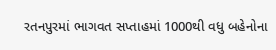રતનપુરમાં ભાગવત સપ્તાહમાં 1000થી વધુ બહેનોના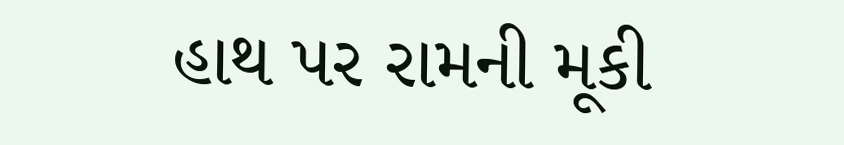હાથ પર રામની મૂકી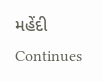મહેંદી
Continues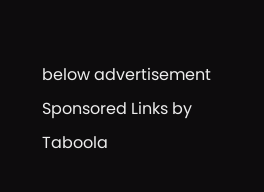below advertisement
Sponsored Links by Taboola